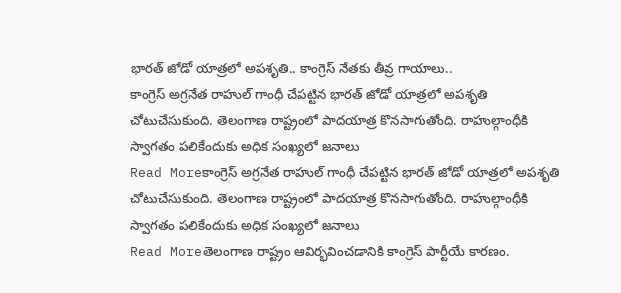భారత్ జోడో యాత్రలో అపశృతి.. కాంగ్రెస్ నేతకు తీవ్ర గాయాలు..
కాంగ్రెస్ అగ్రనేత రాహుల్ గాంధీ చేపట్టిన భారత్ జోడో యాత్రలో అపశృతి చోటుచేసుకుంది. తెలంగాణ రాష్ట్రంలో పాదయాత్ర కొనసాగుతోంది. రాహుల్గాంధీకి స్వాగతం పలికేందుకు అధిక సంఖ్యలో జనాలు
Read Moreకాంగ్రెస్ అగ్రనేత రాహుల్ గాంధీ చేపట్టిన భారత్ జోడో యాత్రలో అపశృతి చోటుచేసుకుంది. తెలంగాణ రాష్ట్రంలో పాదయాత్ర కొనసాగుతోంది. రాహుల్గాంధీకి స్వాగతం పలికేందుకు అధిక సంఖ్యలో జనాలు
Read Moreతెలంగాణ రాష్ట్రం ఆవిర్భవించడానికి కాంగ్రెస్ పార్టీయే కారణం.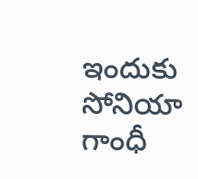ఇందుకు సోనియా గాంధీ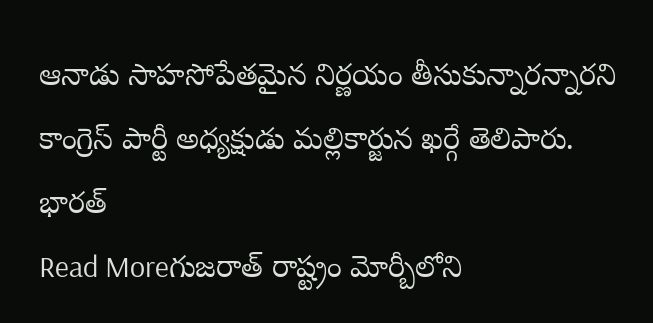ఆనాడు సాహసోపేతమైన నిర్ణయం తీసుకున్నారన్నారని కాంగ్రెస్ పార్టీ అధ్యక్షుడు మల్లికార్జున ఖర్గే తెలిపారు. భారత్
Read Moreగుజరాత్ రాష్ట్రం మోర్బీలోని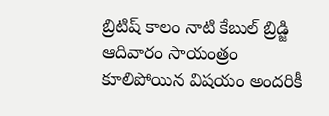బ్రిటిష్ కాలం నాటి కేబుల్ బ్రిడ్జి ఆదివారం సాయంత్రం కూలిపోయిన విషయం అందరికీ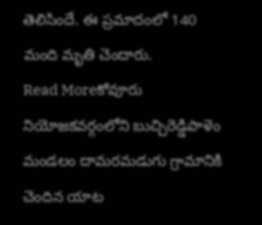తెలిసిందే. ఈ ప్రమాదంలో 140 మంది మృతి చెందారు.
Read Moreకోవూరు నియోజకవర్గంలోని బుచ్చిరెడ్డిపాళెం మండలం దామరమడుగు గ్రామానికి చెందిన యాట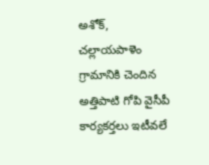అశోక్, చల్లాయపాళెం గ్రామానికి చెందిన అత్తిపాటి గోపి వైసీపీ కార్యకర్తలు ఇటీవలే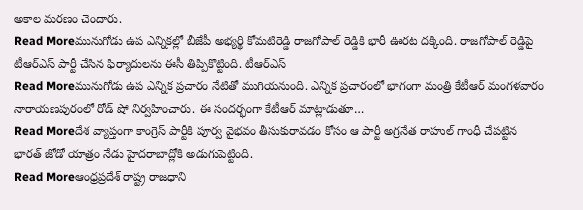అకాల మరణం చెందారు.
Read Moreమునుగోడు ఉప ఎన్నికల్లో బీజేపీ అభ్యర్థి కోమటిరెడ్డి రాజగోపాల్ రెడ్డికి భారీ ఊరట దక్కింది. రాజగోపాల్ రెడ్డిపై టీఆర్ఎస్ పార్టీ చేసిన ఫిర్యాదులను ఈసీ తిప్పికొట్టింది. టీఆర్ఎస్
Read Moreమునుగోడు ఉప ఎన్నిక ప్రచారం నేటితో ముగియనుంది. ఎన్నిక ప్రచారంలో భాగంగా మంత్రి కేటీఆర్ మంగళవారం నారాయణపురంలో రోడ్ షో నిర్వహించారు. ఈ సందర్భంగా కేటీఆర్ మాట్లాడుతూ…
Read Moreదేశ వ్యాప్తంగా కాంగ్రెస్ పార్టీకి పూర్వ వైభవం తీసుకురావడం కోసం ఆ పార్టీ అగ్రనేత రాహుల్ గాంధీ చేపట్టిన భారత్ జోడో యాత్రం నేడు హైదరాబాద్లోకి అడుగుపెట్టింది.
Read Moreఆంధ్రప్రదేశ్ రాష్ట్ర రాజధాని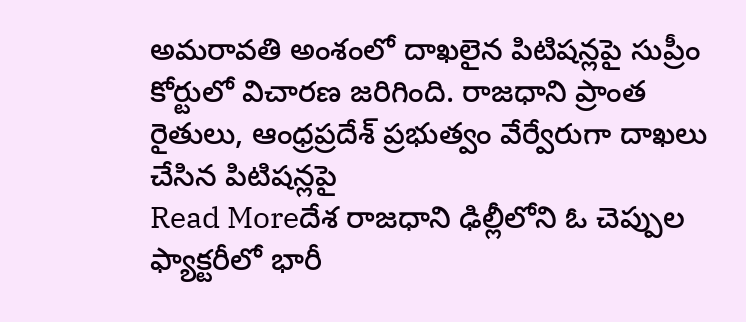అమరావతి అంశంలో దాఖలైన పిటిషన్లపై సుప్రీం కోర్టులో విచారణ జరిగింది. రాజధాని ప్రాంత రైతులు, ఆంధ్రప్రదేశ్ ప్రభుత్వం వేర్వేరుగా దాఖలు చేసిన పిటిషన్లపై
Read Moreదేశ రాజధాని ఢిల్లీలోని ఓ చెప్పుల ఫ్యాక్టరీలో భారీ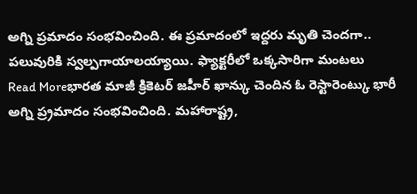అగ్ని ప్రమాదం సంభవించింది. ఈ ప్రమాదంలో ఇద్దరు మృతి చెందగా.. పలువురికి స్వల్పగాయాలయ్యాయి. ఫ్యాక్టరీలో ఒక్కసారిగా మంటలు
Read Moreభారత మాజీ క్రికెటర్ జహీర్ ఖాన్కు చెందిన ఓ రెస్టారెంట్కు భారీ అగ్ని ప్ర్రమాదం సంభవించింది. మహారాష్ట్ర,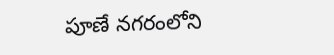పూణే నగరంలోని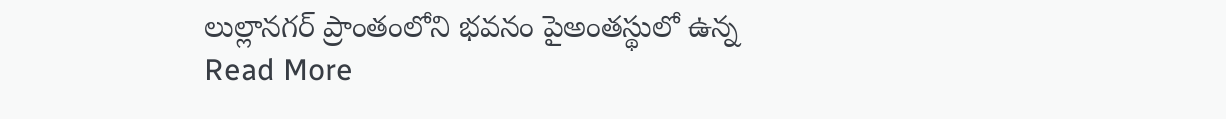లుల్లానగర్ ప్రాంతంలోని భవనం పైఅంతస్థులో ఉన్న
Read More